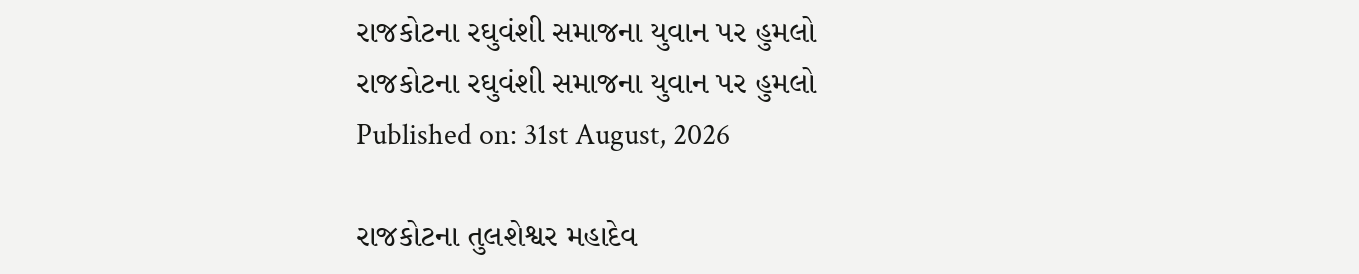રાજકોટના રઘુવંશી સમાજના યુવાન પર હુમલો
રાજકોટના રઘુવંશી સમાજના યુવાન પર હુમલો
Published on: 31st August, 2026

રાજકોટના તુલશેશ્વર મહાદેવ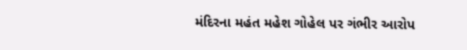મંદિરના મહંત મહેશ ગોહેલ પર ગંભીર આરોપ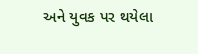અને યુવક પર થયેલા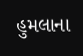હુમલાના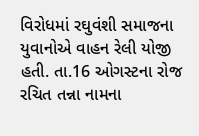વિરોધમાં રઘુવંશી સમાજના યુવાનોએ વાહન રેલી યોજી હતી. તા.16 ઓગસ્ટના રોજ રચિત તન્ના નામના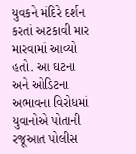યુવકને મંદિરે દર્શન કરતાં અટકાવી માર મારવામાં આવ્યો હતો. આ ઘટના અને ઓડિટના અભાવના વિરોધમાં યુવાનોએ પોતાની રજૂઆત પોલીસ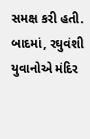સમક્ષ કરી હતી. બાદમાં, રઘુવંશી યુવાનોએ મંદિર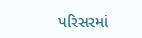પરિસરમાં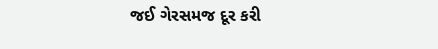જઈ ગેરસમજ દૂર કરી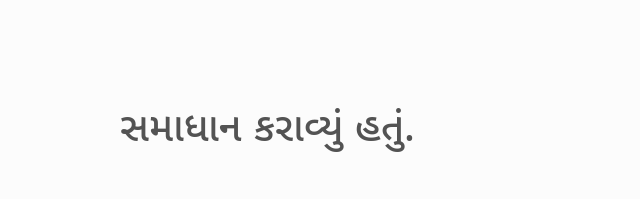સમાધાન કરાવ્યું હતું.